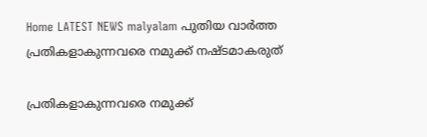Home LATEST NEWS malyalam പുതിയ വാർത്ത പ്രതികളാകുന്നവരെ നമുക്ക് നഷ്ടമാകരുത്

പ്രതികളാകുന്നവരെ നമുക്ക്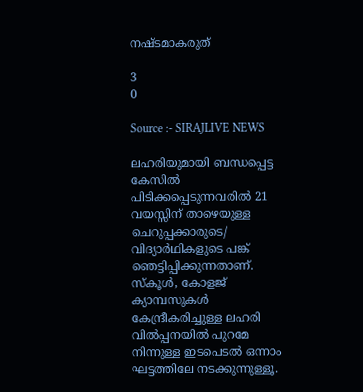നഷ്ടമാകരുത്

3
0

Source :- SIRAJLIVE NEWS

ലഹരിയുമായി ബന്ധപ്പെട്ട കേസില്‍ പിടിക്കപ്പെടുന്നവരില്‍ 21 വയസ്സിന് താഴെയുള്ള ചെറുപ്പക്കാരുടെ/ വിദ്യാര്‍ഥികളുടെ പങ്ക് ഞെട്ടിപ്പിക്കുന്നതാണ്. സ്‌കൂള്‍, കോളജ് ക്യാമ്പസുകള്‍ കേന്ദ്രീകരിച്ചുള്ള ലഹരി വില്‍പ്പനയില്‍ പുറമേ നിന്നുള്ള ഇടപെടല്‍ ഒന്നാം ഘട്ടത്തിലേ നടക്കുന്നുള്ളൂ.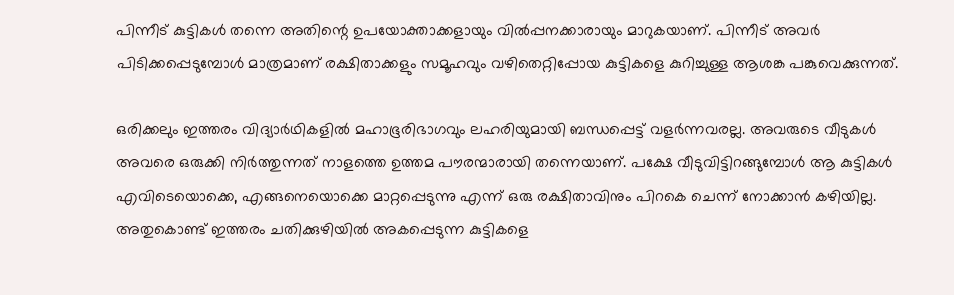പിന്നീട് കുട്ടികള്‍ തന്നെ അതിന്റെ ഉപയോക്താക്കളായും വില്‍പ്പനക്കാരായും മാറുകയാണ്. പിന്നീട് അവര്‍ പിടിക്കപ്പെടുമ്പോള്‍ മാത്രമാണ് രക്ഷിതാക്കളും സമൂഹവും വഴിതെറ്റിപ്പോയ കുട്ടികളെ കുറിച്ചുള്ള ആശങ്ക പങ്കുവെക്കുന്നത്.

ഒരിക്കലും ഇത്തരം വിദ്യാര്‍ഥികളില്‍ മഹാഭൂരിഭാഗവും ലഹരിയുമായി ബന്ധപ്പെട്ട് വളര്‍ന്നവരല്ല. അവരുടെ വീടുകള്‍ അവരെ ഒരുക്കി നിര്‍ത്തുന്നത് നാളത്തെ ഉത്തമ പൗരന്മാരായി തന്നെയാണ്. പക്ഷേ വീടുവിട്ടിറങ്ങുമ്പോള്‍ ആ കുട്ടികള്‍ എവിടെയൊക്കെ, എങ്ങനെയൊക്കെ മാറ്റപ്പെടുന്നു എന്ന് ഒരു രക്ഷിതാവിനും പിറകെ ചെന്ന് നോക്കാന്‍ കഴിയില്ല. അതുകൊണ്ട് ഇത്തരം ചതിക്കുഴിയില്‍ അകപ്പെടുന്ന കുട്ടികളെ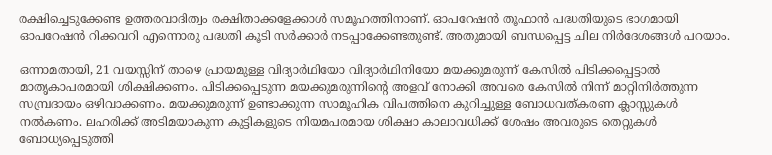രക്ഷിച്ചെടുക്കേണ്ട ഉത്തരവാദിത്വം രക്ഷിതാക്കളേക്കാള്‍ സമൂഹത്തിനാണ്. ഓപറേഷന്‍ തൂഫാന്‍ പദ്ധതിയുടെ ഭാഗമായി ഓപറേഷന്‍ റിക്കവറി എന്നൊരു പദ്ധതി കൂടി സര്‍ക്കാര്‍ നടപ്പാക്കേണ്ടതുണ്ട്. അതുമായി ബന്ധപ്പെട്ട ചില നിര്‍ദേശങ്ങള്‍ പറയാം.

ഒന്നാമതായി, 21 വയസ്സിന് താഴെ പ്രായമുള്ള വിദ്യാര്‍ഥിയോ വിദ്യാര്‍ഥിനിയോ മയക്കുമരുന്ന് കേസില്‍ പിടിക്കപ്പെട്ടാല്‍ മാതൃകാപരമായി ശിക്ഷിക്കണം. പിടിക്കപ്പെടുന്ന മയക്കുമരുന്നിന്റെ അളവ് നോക്കി അവരെ കേസില്‍ നിന്ന് മാറ്റിനിര്‍ത്തുന്ന സമ്പ്രദായം ഒഴിവാക്കണം. മയക്കുമരുന്ന് ഉണ്ടാക്കുന്ന സാമൂഹിക വിപത്തിനെ കുറിച്ചുള്ള ബോധവത്കരണ ക്ലാസ്സുകള്‍ നല്‍കണം. ലഹരിക്ക് അടിമയാകുന്ന കുട്ടികളുടെ നിയമപരമായ ശിക്ഷാ കാലാവധിക്ക് ശേഷം അവരുടെ തെറ്റുകള്‍ ബോധ്യപ്പെടുത്തി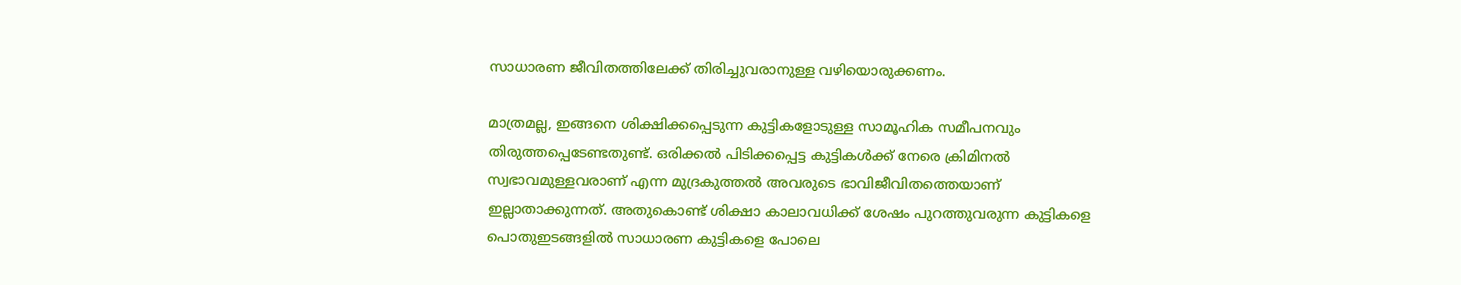സാധാരണ ജീവിതത്തിലേക്ക് തിരിച്ചുവരാനുള്ള വഴിയൊരുക്കണം.

മാത്രമല്ല, ഇങ്ങനെ ശിക്ഷിക്കപ്പെടുന്ന കുട്ടികളോടുള്ള സാമൂഹിക സമീപനവും തിരുത്തപ്പെടേണ്ടതുണ്ട്. ഒരിക്കല്‍ പിടിക്കപ്പെട്ട കുട്ടികള്‍ക്ക് നേരെ ക്രിമിനല്‍ സ്വഭാവമുള്ളവരാണ് എന്ന മുദ്രകുത്തല്‍ അവരുടെ ഭാവിജീവിതത്തെയാണ് ഇല്ലാതാക്കുന്നത്. അതുകൊണ്ട് ശിക്ഷാ കാലാവധിക്ക് ശേഷം പുറത്തുവരുന്ന കുട്ടികളെ പൊതുഇടങ്ങളില്‍ സാധാരണ കുട്ടികളെ പോലെ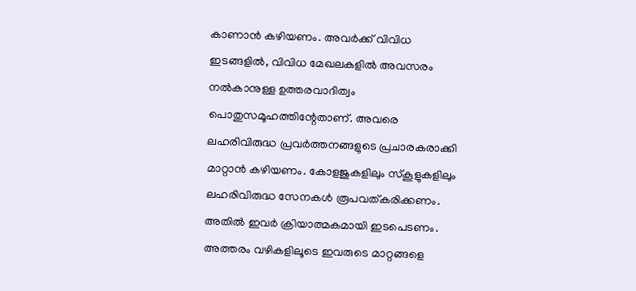കാണാന്‍ കഴിയണം. അവര്‍ക്ക് വിവിധ ഇടങ്ങളില്‍, വിവിധ മേഖലകളില്‍ അവസരം നല്‍കാനുള്ള ഉത്തരവാദിത്വം പൊതുസമൂഹത്തിന്റേതാണ്. അവരെ ലഹരിവിരുദ്ധ പ്രവര്‍ത്തനങ്ങളുടെ പ്രചാരകരാക്കി മാറ്റാന്‍ കഴിയണം. കോളജുകളിലും സ്‌കൂളുകളിലും ലഹരിവിരുദ്ധ സേനകള്‍ രൂപവത്കരിക്കണം. അതില്‍ ഇവര്‍ ക്രിയാത്മകമായി ഇടപെടണം. അത്തരം വഴികളിലൂടെ ഇവരുടെ മാറ്റങ്ങളെ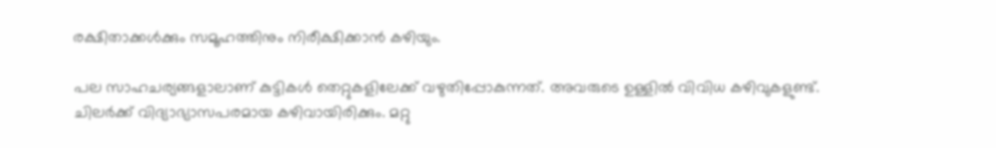രക്ഷിതാക്കള്‍ക്കും സമൂഹത്തിനും നിരീക്ഷിക്കാന്‍ കഴിയും.

പല സാഹചര്യങ്ങളാലാണ് കുട്ടികള്‍ തെറ്റുകളിലേക്ക് വഴുതിപ്പോകുന്നത്. അവരുടെ ഉള്ളില്‍ വിവിധ കഴിവുകളുണ്ട്. ചിലര്‍ക്ക് വിദ്യാഭ്യാസപരമായ കഴിവായിരിക്കും. മറ്റു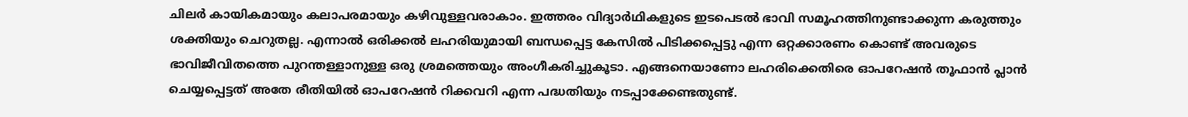ചിലര്‍ കായികമായും കലാപരമായും കഴിവുള്ളവരാകാം. ഇത്തരം വിദ്യാര്‍ഥികളുടെ ഇടപെടല്‍ ഭാവി സമൂഹത്തിനുണ്ടാക്കുന്ന കരുത്തും ശക്തിയും ചെറുതല്ല. എന്നാല്‍ ഒരിക്കല്‍ ലഹരിയുമായി ബന്ധപ്പെട്ട കേസില്‍ പിടിക്കപ്പെട്ടു എന്ന ഒറ്റക്കാരണം കൊണ്ട് അവരുടെ ഭാവിജീവിതത്തെ പുറന്തള്ളാനുള്ള ഒരു ശ്രമത്തെയും അംഗീകരിച്ചുകൂടാ. എങ്ങനെയാണോ ലഹരിക്കെതിരെ ഓപറേഷന്‍ തൂഫാന്‍ പ്ലാന്‍ ചെയ്യപ്പെട്ടത് അതേ രീതിയില്‍ ഓപറേഷന്‍ റിക്കവറി എന്ന പദ്ധതിയും നടപ്പാക്കേണ്ടതുണ്ട്.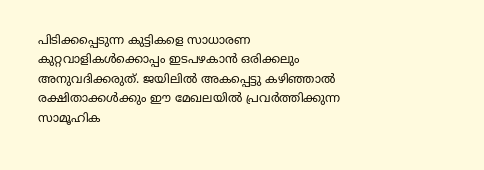പിടിക്കപ്പെടുന്ന കുട്ടികളെ സാധാരണ കുറ്റവാളികള്‍ക്കൊപ്പം ഇടപഴകാന്‍ ഒരിക്കലും അനുവദിക്കരുത്. ജയിലില്‍ അകപ്പെട്ടു കഴിഞ്ഞാല്‍ രക്ഷിതാക്കള്‍ക്കും ഈ മേഖലയില്‍ പ്രവര്‍ത്തിക്കുന്ന സാമൂഹിക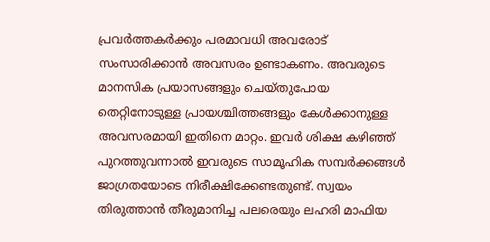പ്രവര്‍ത്തകര്‍ക്കും പരമാവധി അവരോട് സംസാരിക്കാന്‍ അവസരം ഉണ്ടാകണം. അവരുടെ മാനസിക പ്രയാസങ്ങളും ചെയ്തുപോയ തെറ്റിനോടുള്ള പ്രായശ്ചിത്തങ്ങളും കേള്‍ക്കാനുള്ള അവസരമായി ഇതിനെ മാറ്റം. ഇവര്‍ ശിക്ഷ കഴിഞ്ഞ് പുറത്തുവന്നാല്‍ ഇവരുടെ സാമൂഹിക സമ്പര്‍ക്കങ്ങള്‍ ജാഗ്രതയോടെ നിരീക്ഷിക്കേണ്ടതുണ്ട്. സ്വയം തിരുത്താന്‍ തീരുമാനിച്ച പലരെയും ലഹരി മാഫിയ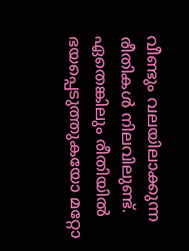വീണ്ടും വലയിലാക്കുന്ന രീതികള്‍ നിലവിലുണ്ട്. ഏതെങ്കിലും രീതിയില്‍ ഭയപ്പെടുത്തുകയോ മറ്റോ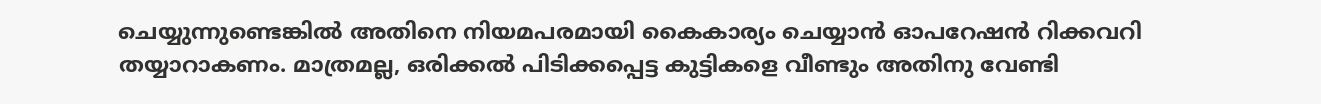ചെയ്യുന്നുണ്ടെങ്കില്‍ അതിനെ നിയമപരമായി കൈകാര്യം ചെയ്യാന്‍ ഓപറേഷന്‍ റിക്കവറി തയ്യാറാകണം. മാത്രമല്ല, ഒരിക്കല്‍ പിടിക്കപ്പെട്ട കുട്ടികളെ വീണ്ടും അതിനു വേണ്ടി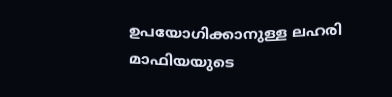ഉപയോഗിക്കാനുള്ള ലഹരി മാഫിയയുടെ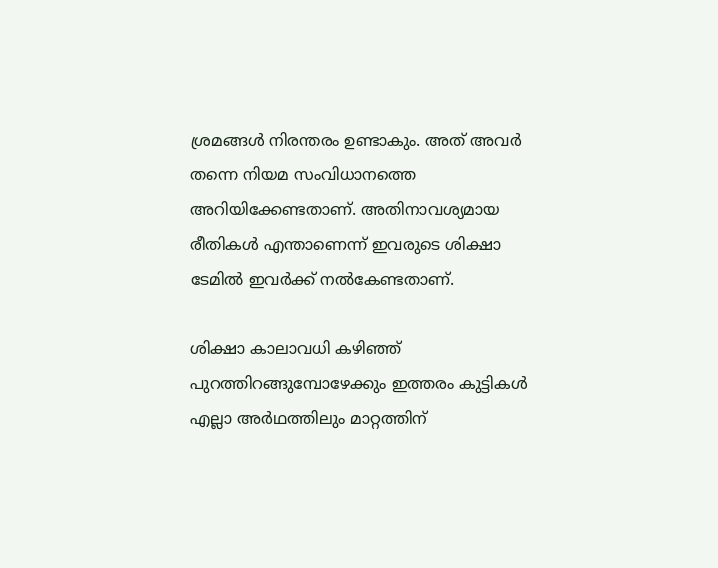ശ്രമങ്ങള്‍ നിരന്തരം ഉണ്ടാകും. അത് അവര്‍ തന്നെ നിയമ സംവിധാനത്തെ അറിയിക്കേണ്ടതാണ്. അതിനാവശ്യമായ രീതികള്‍ എന്താണെന്ന് ഇവരുടെ ശിക്ഷാ ടേമില്‍ ഇവര്‍ക്ക് നല്‍കേണ്ടതാണ്.

ശിക്ഷാ കാലാവധി കഴിഞ്ഞ് പുറത്തിറങ്ങുമ്പോഴേക്കും ഇത്തരം കുട്ടികള്‍ എല്ലാ അര്‍ഥത്തിലും മാറ്റത്തിന്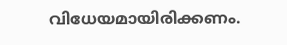വിധേയമായിരിക്കണം.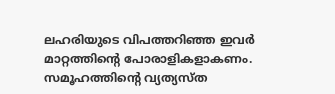ലഹരിയുടെ വിപത്തറിഞ്ഞ ഇവര്‍ മാറ്റത്തിന്റെ പോരാളികളാകണം. സമൂഹത്തിന്റെ വ്യത്യസ്ത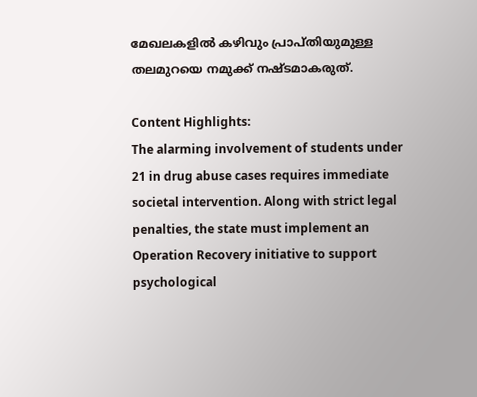മേഖലകളില്‍ കഴിവും പ്രാപ്തിയുമുള്ള തലമുറയെ നമുക്ക് നഷ്ടമാകരുത്.

Content Highlights:
The alarming involvement of students under 21 in drug abuse cases requires immediate societal intervention. Along with strict legal penalties, the state must implement an Operation Recovery initiative to support psychological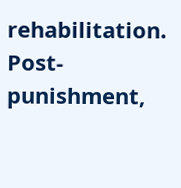rehabilitation. Post-punishment,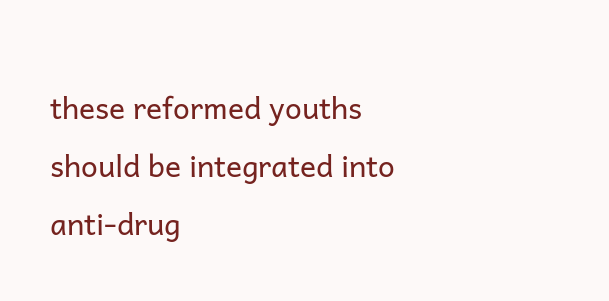these reformed youths should be integrated into anti-drug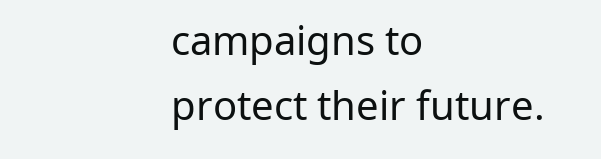campaigns to protect their future.